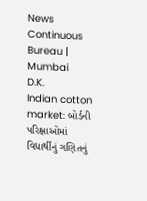News Continuous Bureau | Mumbai
D.K.
Indian cotton market: બોર્ડની પરિક્ષાઓમાં વિદ્યાર્થીનું ગણિતનું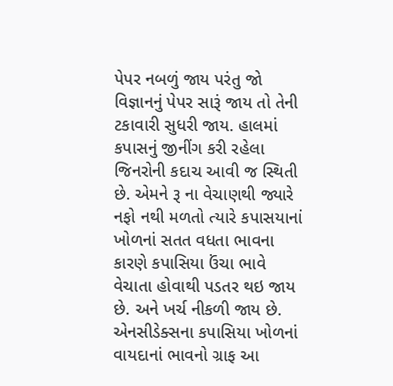પેપર નબળું જાય પરંતુ જો વિજ્ઞાનનું પેપર સારૂં જાય તો તેની ટકાવારી સુધરી જાય. હાલમાં કપાસનું જીનીંગ કરી રહેલા જિનરોની કદાચ આવી જ સ્થિતી છે. એમને રૂ ના વેચાણથી જ્યારે નફો નથી મળતો ત્યારે કપાસયાનાં ખોળનાં સતત વધતા ભાવના કારણે કપાસિયા ઉંચા ભાવે વેચાતા હોવાથી પડતર થઇ જાય છે. અને ખર્ચ નીકળી જાય છે. એનસીડેક્સના કપાસિયા ખોળનાં વાયદાનાં ભાવનો ગ્રાફ આ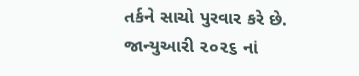તર્કને સાચો પુરવાર કરે છે. જાન્યુઆરી ૨૦૨૬ નાં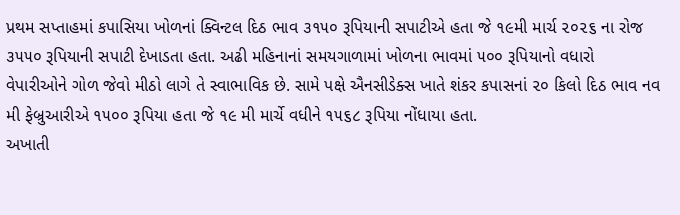પ્રથમ સપ્તાહમાં કપાસિયા ખોળનાં ક્વિન્ટલ દિઠ ભાવ ૩૧૫૦ રૂપિયાની સપાટીએ હતા જે ૧૯મી માર્ચ ૨૦૨૬ ના રોજ ૩૫૫૦ રૂપિયાની સપાટી દેખાડતા હતા. અઢી મહિનાનાં સમયગાળામાં ખોળના ભાવમાં ૫૦૦ રૂપિયાનો વધારો વેપારીઓને ગોળ જેવો મીઠો લાગે તે સ્વાભાવિક છે. સામે પક્ષે ઐનસીડેક્સ ખાતે શંકર કપાસનાં ૨૦ કિલો દિઠ ભાવ નવ મી ફેબ્રુઆરીએ ૧૫૦૦ રૂપિયા હતા જે ૧૯ મી માર્ચે વધીને ૧૫૬૮ રૂપિયા નોંધાયા હતા.
અખાતી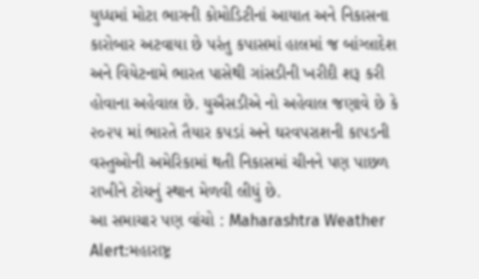યુધ્ધમાં મોટા ભાગની કોમોડિટીનાં આયાત અને નિકાસના કારોબાર અટવાયા છે પરંતુ કપાસમાં હાલમાં જ બાંગ્લાદેશ અને વિયેટનામે ભારત પાસેથી ગાંસડીની ખરીદી શરૂ કરી હોવાના અહેવાલ છે. યુઐસડીએ નો અહેવાલ જણાવે છે કે ૨૦૨૫ માં ભારતે તૈયાર કપડાં અને ઘરવપરાશની કાપડની વસ્તુઓની અમેરિકામાં થતી નિકાસમાં ચીનને પણ પાછળ રાખીને ટોચનું સ્થાન મેળવી લીધું છે.
આ સમાચાર પણ વાંચો : Maharashtra Weather Alert:મહારાષ્ટ્ર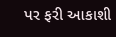પર ફરી આકાશી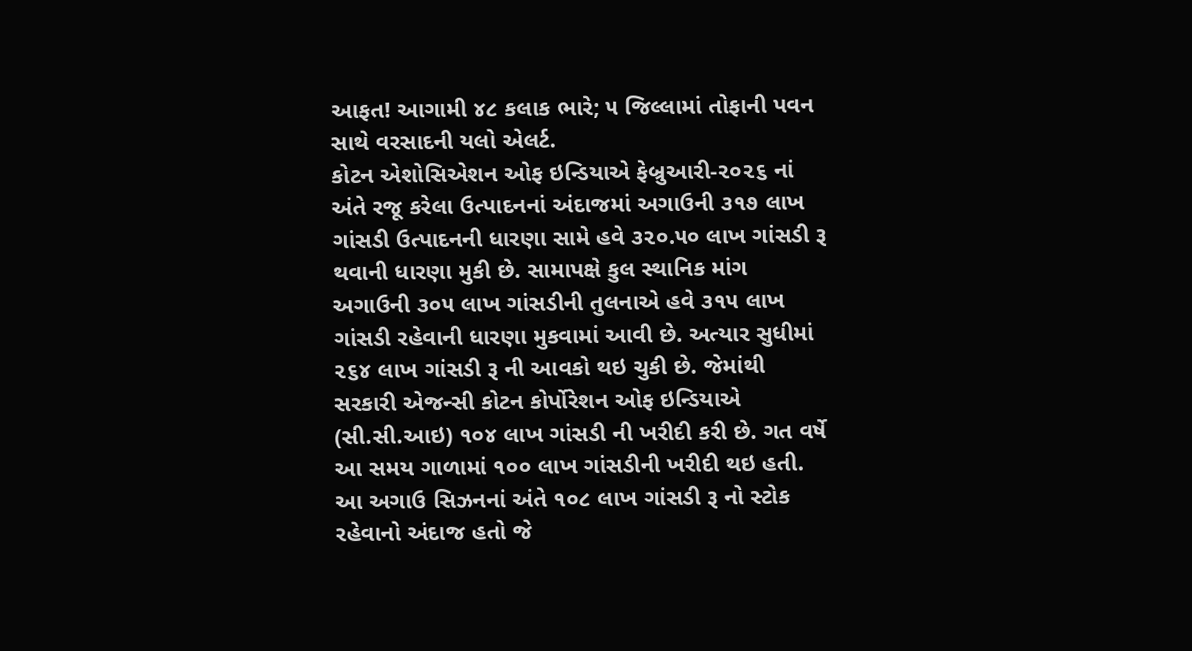આફત! આગામી ૪૮ કલાક ભારે; ૫ જિલ્લામાં તોફાની પવન સાથે વરસાદની યલો એલર્ટ.
કોટન એશોસિએશન ઓફ ઇન્ડિયાએ ફેબ્રુઆરી-૨૦૨૬ નાં અંતે રજૂ કરેલા ઉત્પાદનનાં અંદાજમાં અગાઉની ૩૧૭ લાખ ગાંસડી ઉત્પાદનની ધારણા સામે હવે ૩૨૦.૫૦ લાખ ગાંસડી રૂ થવાની ધારણા મુકી છે. સામાપક્ષે કુલ સ્થાનિક માંગ અગાઉની ૩૦૫ લાખ ગાંસડીની તુલનાએ હવે ૩૧૫ લાખ ગાંસડી રહેવાની ધારણા મુકવામાં આવી છે. અત્યાર સુધીમાં ૨૬૪ લાખ ગાંસડી રૂ ની આવકો થઇ ચુકી છે. જેમાંથી સરકારી એજન્સી કોટન કોર્પોરેશન ઓફ ઇન્ડિયાએ (સી.સી.આઇ) ૧૦૪ લાખ ગાંસડી ની ખરીદી કરી છે. ગત વર્ષે આ સમય ગાળામાં ૧૦૦ લાખ ગાંસડીની ખરીદી થઇ હતી. આ અગાઉ સિઝનનાં અંતે ૧૦૮ લાખ ગાંસડી રૂ નો સ્ટોક રહેવાનો અંદાજ હતો જે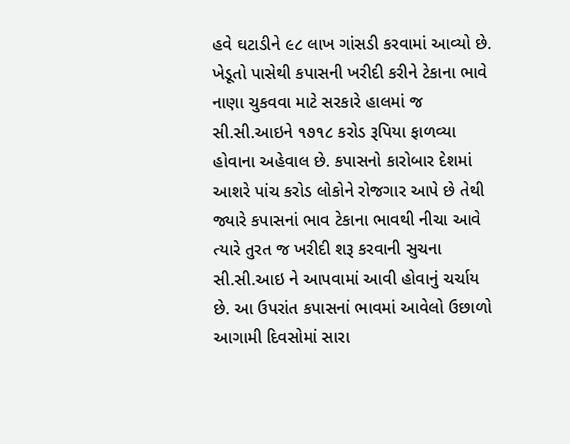હવે ઘટાડીને ૯૮ લાખ ગાંસડી કરવામાં આવ્યો છે. ખેડૂતો પાસેથી કપાસની ખરીદી કરીને ટેકાના ભાવે નાણા ચુકવવા માટે સરકારે હાલમાં જ સી.સી.આઇને ૧૭૧૮ કરોડ રૂપિયા ફાળવ્યા હોવાના અહેવાલ છે. કપાસનો કારોબાર દેશમાં આશરે પાંચ કરોડ લોકોને રોજગાર આપે છે તેથી જ્યારે કપાસનાં ભાવ ટેકાના ભાવથી નીચા આવે ત્યારે તુરત જ ખરીદી શરૂ કરવાની સુચના સી.સી.આઇ ને આપવામાં આવી હોવાનું ચર્ચાય છે. આ ઉપરાંત કપાસનાં ભાવમાં આવેલો ઉછાળો આગામી દિવસોમાં સારા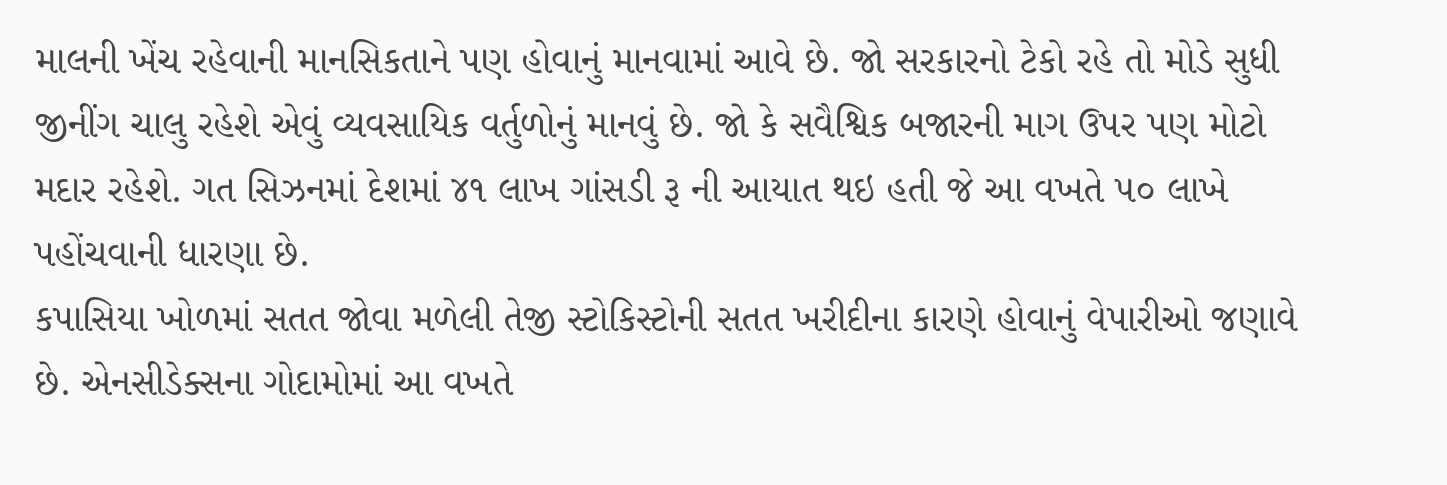માલની ખેંચ રહેવાની માનસિકતાને પણ હોવાનું માનવામાં આવે છે. જો સરકારનો ટેકો રહે તો મોડે સુધી જીનીંગ ચાલુ રહેશે એવું વ્યવસાયિક વર્તુળોનું માનવું છે. જો કે સવૈશ્વિક બજારની માગ ઉપર પણ મોટો મદાર રહેશે. ગત સિઝનમાં દેશમાં ૪૧ લાખ ગાંસડી રૂ ની આયાત થઇ હતી જે આ વખતે ૫૦ લાખે પહોંચવાની ધારણા છે.
કપાસિયા ખોળમાં સતત જોવા મળેલી તેજી સ્ટોકિસ્ટોની સતત ખરીદીના કારણે હોવાનું વેપારીઓ જણાવે છે. એનસીડેક્સના ગોદામોમાં આ વખતે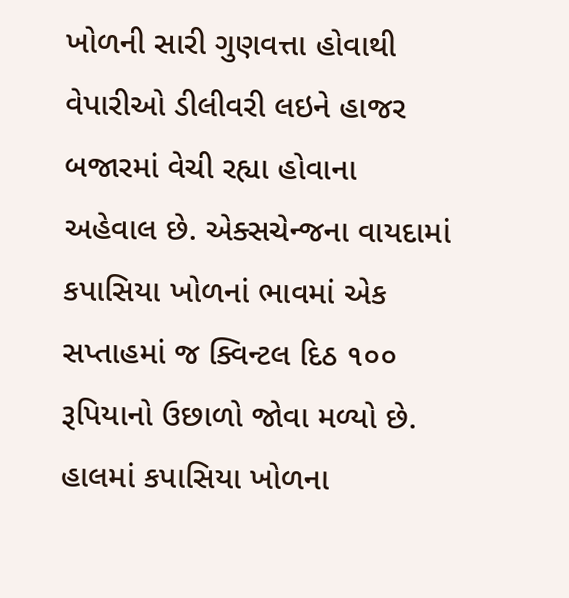ખોળની સારી ગુણવત્તા હોવાથી વેપારીઓ ડીલીવરી લઇને હાજર બજારમાં વેચી રહ્યા હોવાના અહેવાલ છે. એક્સચેન્જના વાયદામાં કપાસિયા ખોળનાં ભાવમાં એક સપ્તાહમાં જ ક્વિન્ટલ દિઠ ૧૦૦ રૂપિયાનો ઉછાળો જોવા મળ્યો છે. હાલમાં કપાસિયા ખોળના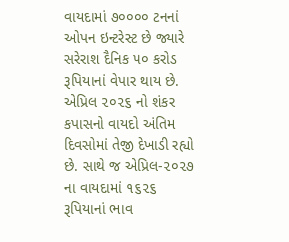વાયદામાં ૭૦૦૦૦ ટનનાં ઓપન ઇન્ટરેસ્ટ છે જ્યારે સરેરાશ દૈનિક ૫૦ કરોડ રૂપિયાનાં વેપાર થાય છે. એપ્રિલ ૨૦૨૬ નો શંકર કપાસનો વાયદો અંતિમ દિવસોમાં તેજી દેખાડી રહ્યો છે. સાથે જ એપ્રિલ-૨૦૨૭ ના વાયદામાં ૧૬૨૬ રૂપિયાનાં ભાવ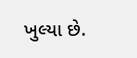ખુલ્યા છે.